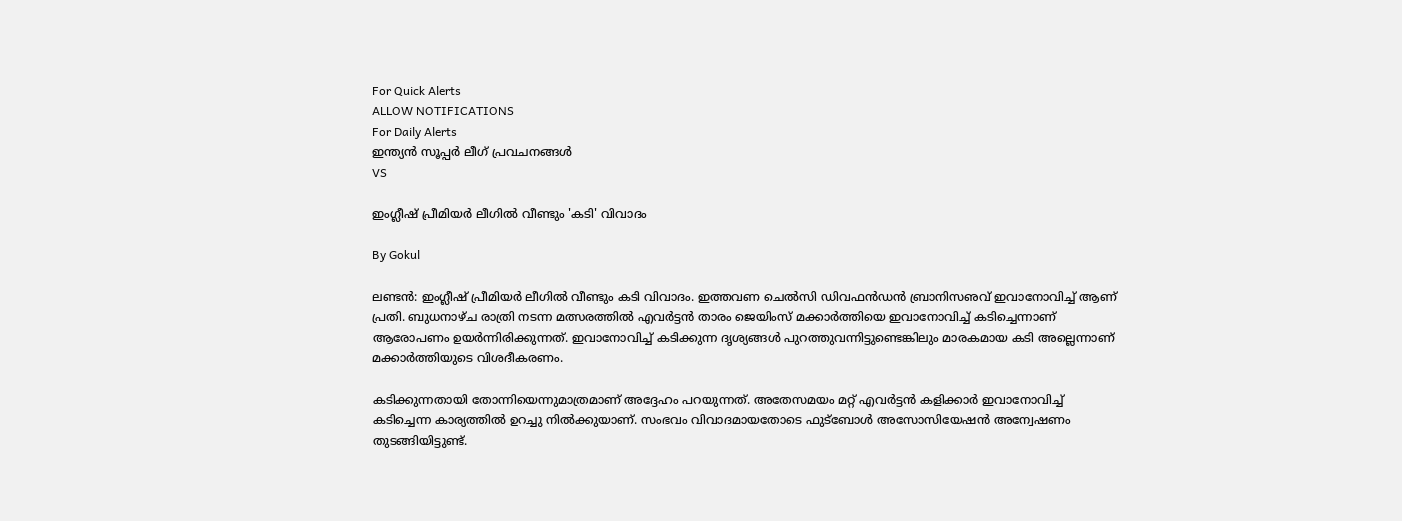For Quick Alerts
ALLOW NOTIFICATIONS
For Daily Alerts
ഇന്ത്യന്‍ സൂപ്പര്‍ ലീഗ്‌ പ്രവചനങ്ങൾ
VS

ഇംഗ്ലീഷ് പ്രീമിയര്‍ ലീഗില്‍ വീണ്ടും 'കടി' വിവാദം

By Gokul

ലണ്ടന്‍: ഇംഗ്ലീഷ് പ്രീമിയര്‍ ലീഗില്‍ വീണ്ടും കടി വിവാദം. ഇത്തവണ ചെല്‍സി ഡിവഫന്‍ഡന്‍ ബ്രാനിസഌവ് ഇവാനോവിച്ച് ആണ് പ്രതി. ബുധനാഴ്ച രാത്രി നടന്ന മത്സരത്തില്‍ എവര്‍ട്ടന്‍ താരം ജെയിംസ് മക്കാര്‍ത്തിയെ ഇവാനോവിച്ച് കടിച്ചെന്നാണ് ആരോപണം ഉയര്‍ന്നിരിക്കുന്നത്. ഇവാനോവിച്ച് കടിക്കുന്ന ദൃശ്യങ്ങള്‍ പുറത്തുവന്നിട്ടുണ്ടെങ്കിലും മാരകമായ കടി അല്ലെന്നാണ് മക്കാര്‍ത്തിയുടെ വിശദീകരണം.

കടിക്കുന്നതായി തോന്നിയെന്നുമാത്രമാണ് അദ്ദേഹം പറയുന്നത്. അതേസമയം മറ്റ് എവര്‍ട്ടന്‍ കളിക്കാര്‍ ഇവാനോവിച്ച് കടിച്ചെന്ന കാര്യത്തില്‍ ഉറച്ചു നില്‍ക്കുയാണ്. സംഭവം വിവാദമായതോടെ ഫുട്‌ബോള്‍ അസോസിയേഷന്‍ അന്വേഷണം തുടങ്ങിയിട്ടുണ്ട്.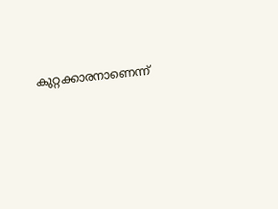കുറ്റക്കാരനാണെന്ന്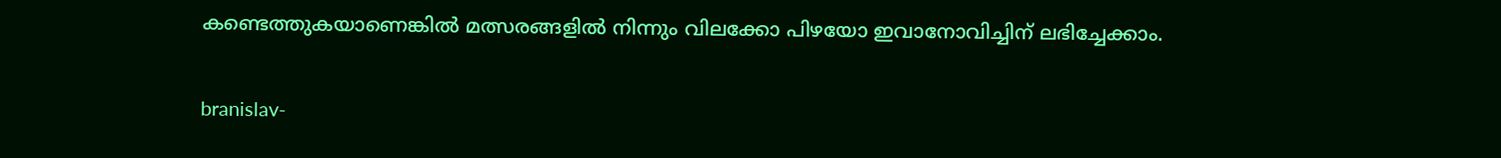കണ്ടെത്തുകയാണെങ്കില്‍ മത്സരങ്ങളില്‍ നിന്നും വിലക്കോ പിഴയോ ഇവാനോവിച്ചിന് ലഭിച്ചേക്കാം.

branislav-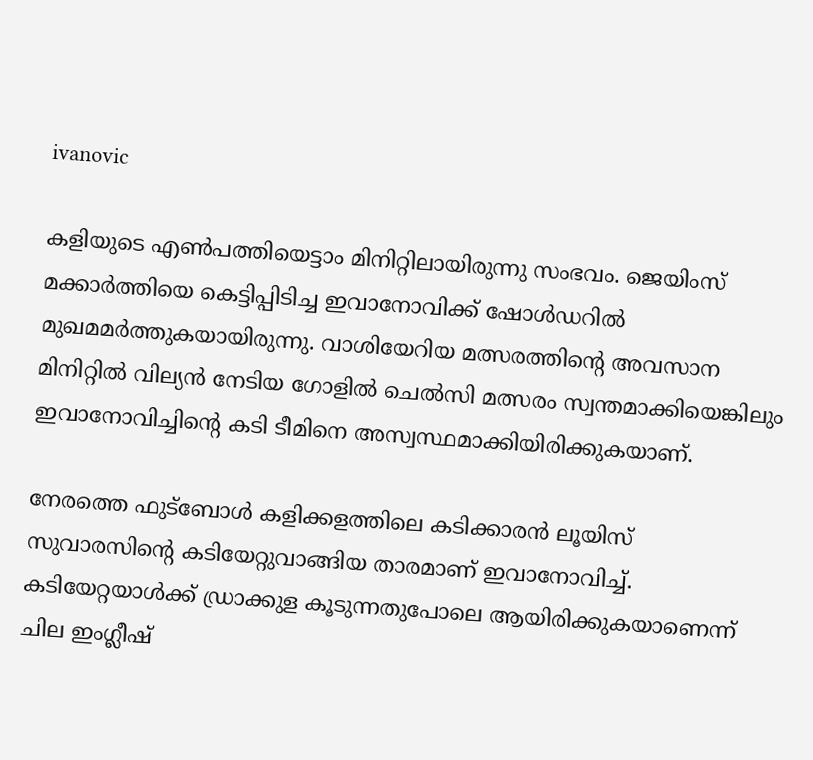ivanovic

കളിയുടെ എണ്‍പത്തിയെട്ടാം മിനിറ്റിലായിരുന്നു സംഭവം. ജെയിംസ് മക്കാര്‍ത്തിയെ കെട്ടിപ്പിടിച്ച ഇവാനോവിക്ക് ഷോള്‍ഡറില്‍ മുഖമമര്‍ത്തുകയായിരുന്നു. വാശിയേറിയ മത്സരത്തിന്റെ അവസാന മിനിറ്റില്‍ വില്യന്‍ നേടിയ ഗോളില്‍ ചെല്‍സി മത്സരം സ്വന്തമാക്കിയെങ്കിലും ഇവാനോവിച്ചിന്റെ കടി ടീമിനെ അസ്വസ്ഥമാക്കിയിരിക്കുകയാണ്.

നേരത്തെ ഫുട്‌ബോള്‍ കളിക്കളത്തിലെ കടിക്കാരന്‍ ലൂയിസ് സുവാരസിന്റെ കടിയേറ്റുവാങ്ങിയ താരമാണ് ഇവാനോവിച്ച്. കടിയേറ്റയാള്‍ക്ക് ഡ്രാക്കുള കൂടുന്നതുപോലെ ആയിരിക്കുകയാണെന്ന് ചില ഇംഗ്ലീഷ്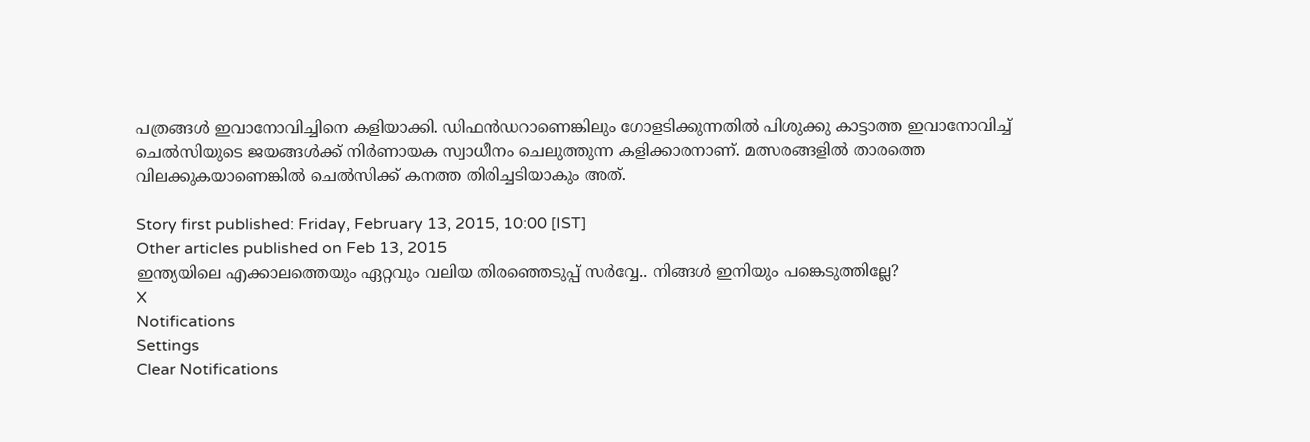പത്രങ്ങള്‍ ഇവാനോവിച്ചിനെ കളിയാക്കി. ഡിഫന്‍ഡറാണെങ്കിലും ഗോളടിക്കുന്നതില്‍ പിശുക്കു കാട്ടാത്ത ഇവാനോവിച്ച് ചെല്‍സിയുടെ ജയങ്ങള്‍ക്ക് നിര്‍ണായക സ്വാധീനം ചെലുത്തുന്ന കളിക്കാരനാണ്. മത്സരങ്ങളില്‍ താരത്തെ വിലക്കുകയാണെങ്കില്‍ ചെല്‍സിക്ക് കനത്ത തിരിച്ചടിയാകും അത്.

Story first published: Friday, February 13, 2015, 10:00 [IST]
Other articles published on Feb 13, 2015
ഇന്ത്യയിലെ എക്കാലത്തെയും ഏറ്റവും വലിയ തിരഞ്ഞെടുപ്പ് സർവ്വേ.. നിങ്ങൾ ഇനിയും പങ്കെടുത്തില്ലേ?
X
Notifications
Settings
Clear Notifications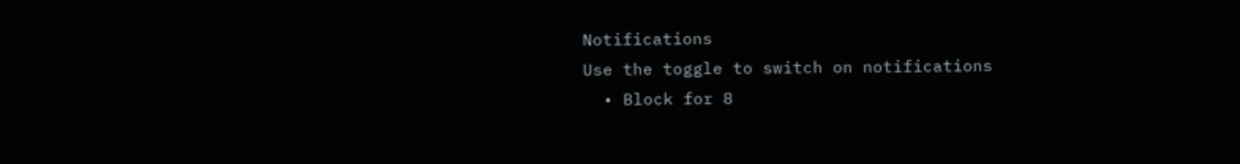Notifications
Use the toggle to switch on notifications
  • Block for 8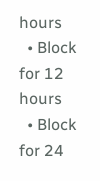hours
  • Block for 12 hours
  • Block for 24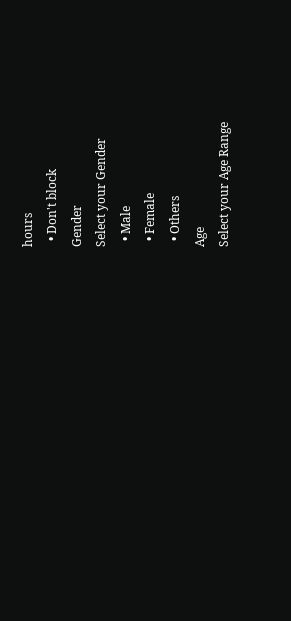hours
  • Don't block
Gender
Select your Gender
  • Male
  • Female
  • Others
Age
Select your Age Range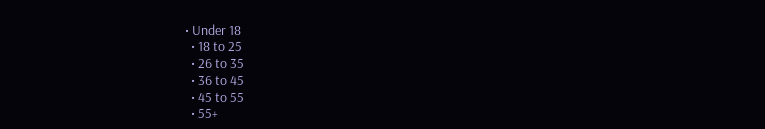• Under 18
  • 18 to 25
  • 26 to 35
  • 36 to 45
  • 45 to 55
  • 55+